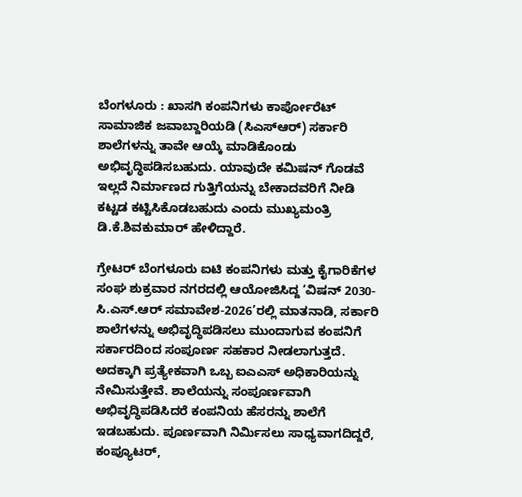ಬೆಂಗಳೂರು : ಖಾಸಗಿ ಕಂಪನಿಗಳು ಕಾರ್ಪೋರೆಟ್ ಸಾಮಾಜಿಕ ಜವಾಬ್ದಾರಿಯಡಿ (ಸಿಎಸ್‌ಆರ್‌) ಸರ್ಕಾರಿ ಶಾಲೆಗಳನ್ನು ತಾವೇ ಆಯ್ಕೆ ಮಾಡಿಕೊಂಡು ಅಭಿವೃದ್ಧಿಪಡಿಸಬಹುದು. ಯಾವುದೇ ಕಮಿಷನ್ ಗೊಡವೆ ಇಲ್ಲದೆ ನಿರ್ಮಾಣದ ಗುತ್ತಿಗೆಯನ್ನು ಬೇಕಾದವರಿಗೆ ನೀಡಿ ಕಟ್ಟಡ ಕಟ್ಟಿಸಿಕೊಡಬಹುದು ಎಂದು ಮುಖ್ಯಮಂತ್ರಿ ಡಿ.ಕೆ.ಶಿವಕುಮಾರ್ ಹೇಳಿದ್ದಾರೆ.

ಗ್ರೇಟರ್ ಬೆಂಗಳೂರು ಐಟಿ ಕಂಪನಿಗಳು ಮತ್ತು ಕೈಗಾರಿಕೆಗಳ ಸಂಘ ಶುಕ್ರವಾರ ನಗರದಲ್ಲಿ ಆಯೋಜಿಸಿದ್ದ ‘ವಿಷನ್ 2030-ಸಿ.ಎಸ್.ಆರ್ ಸಮಾವೇಶ-2026’ರಲ್ಲಿ ಮಾತನಾಡಿ, ಸರ್ಕಾರಿ ಶಾಲೆಗಳನ್ನು ಅಭಿವೃದ್ಧಿಪಡಿಸಲು ಮುಂದಾಗುವ ಕಂಪನಿಗೆ ಸರ್ಕಾರದಿಂದ ಸಂಪೂರ್ಣ ಸಹಕಾರ ನೀಡಲಾಗುತ್ತದೆ. ಅದಕ್ಕಾಗಿ ಪ್ರತ್ಯೇಕವಾಗಿ ಒಬ್ಬ ಐಎಎಸ್ ಅಧಿಕಾರಿಯನ್ನು ನೇಮಿಸುತ್ತೇವೆ. ಶಾಲೆಯನ್ನು ಸಂಪೂರ್ಣವಾಗಿ ಅಭಿವೃದ್ಧಿಪಡಿಸಿದರೆ ಕಂಪನಿಯ ಹೆಸರನ್ನು ಶಾಲೆಗೆ ಇಡಬಹುದು. ಪೂರ್ಣವಾಗಿ ನಿರ್ಮಿಸಲು ಸಾಧ್ಯವಾಗದಿದ್ದರೆ, ಕಂಪ್ಯೂಟರ್,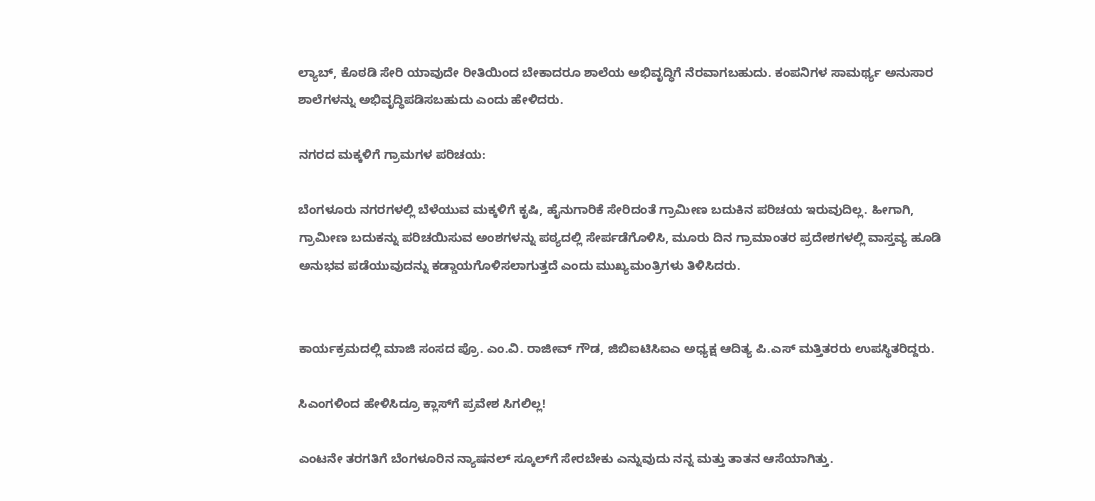ಲ್ಯಾಬ್‌, ಕೊಠಡಿ ಸೇರಿ ಯಾವುದೇ ರೀತಿಯಿಂದ ಬೇಕಾದರೂ ಶಾಲೆಯ ಅಭಿವೃದ್ಧಿಗೆ ನೆರವಾಗಬಹುದು. ಕಂಪನಿಗಳ ಸಾಮರ್ಥ್ಯ ಅನುಸಾರ ಶಾಲೆಗಳನ್ನು ಅಭಿವೃದ್ಧಿಪಡಿಸಬಹುದು ಎಂದು ಹೇಳಿದರು.

ನಗರದ ಮಕ್ಕಳಿಗೆ ಗ್ರಾಮಗಳ ಪರಿಚಯ:

ಬೆಂಗಳೂರು ನಗರಗಳಲ್ಲಿ ಬೆಳೆಯುವ ಮಕ್ಕಳಿಗೆ ಕೃಷಿ, ಹೈನುಗಾರಿಕೆ ಸೇರಿದಂತೆ ಗ್ರಾಮೀಣ ಬದುಕಿನ ಪರಿಚಯ ಇರುವುದಿಲ್ಲ. ಹೀಗಾಗಿ, ಗ್ರಾಮೀಣ ಬದುಕನ್ನು ಪರಿಚಯಿಸುವ ಅಂಶಗಳನ್ನು ಪಠ್ಯದಲ್ಲಿ ಸೇರ್ಪಡೆಗೊಳಿಸಿ, ಮೂರು ದಿನ ಗ್ರಾಮಾಂತರ ಪ್ರದೇಶಗಳಲ್ಲಿ ವಾಸ್ತವ್ಯ ಹೂಡಿ ಅನುಭವ ಪಡೆಯುವುದನ್ನು ಕಡ್ಡಾಯಗೊಳಿಸಲಾಗುತ್ತದೆ ಎಂದು ಮುಖ್ಯಮಂತ್ರಿಗಳು ತಿಳಿಸಿದರು.


ಕಾರ್ಯಕ್ರಮದಲ್ಲಿ ಮಾಜಿ ಸಂಸದ ಪ್ರೊ. ಎಂ.ವಿ. ರಾಜೀವ್ ಗೌಡ, ಜಿಬಿಐಟಿಸಿಐಎ ಅಧ್ಯಕ್ಷ ಆದಿತ್ಯ ಪಿ.ಎಸ್ ಮತ್ತಿತರರು ಉಪಸ್ಥಿತರಿದ್ದರು.

ಸಿಎಂಗಳಿಂದ ಹೇಳಿಸಿದ್ರೂ ಕ್ಲಾಸ್‌ಗೆ ಪ್ರವೇಶ ಸಿಗಲಿಲ್ಲ!

ಎಂಟನೇ ತರಗತಿಗೆ ಬೆಂಗಳೂರಿನ ನ್ಯಾಷನಲ್ ಸ್ಕೂಲ್‌ಗೆ ಸೇರಬೇಕು ಎನ್ನುವುದು ನನ್ನ ಮತ್ತು ತಾತನ ಆಸೆಯಾಗಿತ್ತು.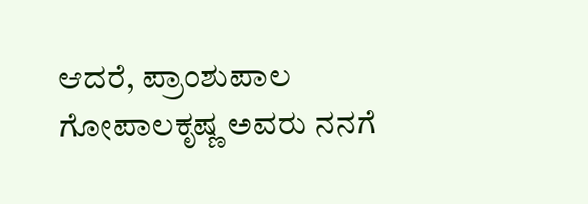ಆದರೆ, ಪ್ರಾಂಶುಪಾಲ ಗೋಪಾಲಕೃಷ್ಣ ಅವರು ನನಗೆ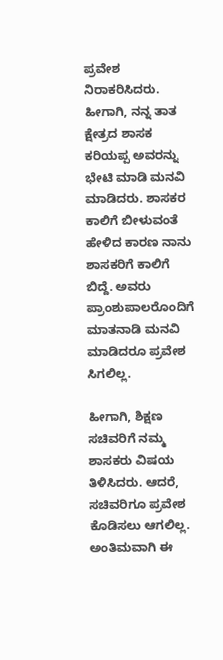ಪ್ರವೇಶ ನಿರಾಕರಿಸಿದರು. ಹೀಗಾಗಿ, ನನ್ನ ತಾತ ಕ್ಷೇತ್ರದ ಶಾಸಕ ಕರಿಯಪ್ಪ ಅವರನ್ನು ಭೇಟಿ ಮಾಡಿ ಮನವಿ ಮಾಡಿದರು. ಶಾಸಕರ ಕಾಲಿಗೆ ಬೀಳುವಂತೆ ಹೇಳಿದ ಕಾರಣ ನಾನು ಶಾಸಕರಿಗೆ ಕಾಲಿಗೆ ಬಿದ್ದೆ. ಅವರು ಪ್ರಾಂಶುಪಾಲರೊಂದಿಗೆ ಮಾತನಾಡಿ ಮನವಿ ಮಾಡಿದರೂ ಪ್ರವೇಶ ಸಿಗಲಿಲ್ಲ.

ಹೀಗಾಗಿ, ಶಿಕ್ಷಣ ಸಚಿವರಿಗೆ ನಮ್ಮ ಶಾಸಕರು ವಿಷಯ ತಿಳಿಸಿದರು. ಆದರೆ, ಸಚಿವರಿಗೂ ಪ್ರವೇಶ ಕೊಡಿಸಲು ಆಗಲಿಲ್ಲ. ಅಂತಿಮವಾಗಿ ಈ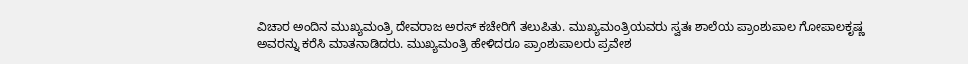ವಿಚಾರ ಅಂದಿನ ಮುಖ್ಯಮಂತ್ರಿ ದೇವರಾಜ ಅರಸ್ ಕಚೇರಿಗೆ ತಲುಪಿತು. ಮುಖ್ಯಮಂತ್ರಿಯವರು ಸ್ವತಃ ಶಾಲೆಯ ಪ್ರಾಂಶುಪಾಲ ಗೋಪಾಲಕೃಷ್ಣ ಅವರನ್ನು ಕರೆಸಿ ಮಾತನಾಡಿದರು. ಮುಖ್ಯಮಂತ್ರಿ ಹೇಳಿದರೂ ಪ್ರಾಂಶುಪಾಲರು ಪ್ರವೇಶ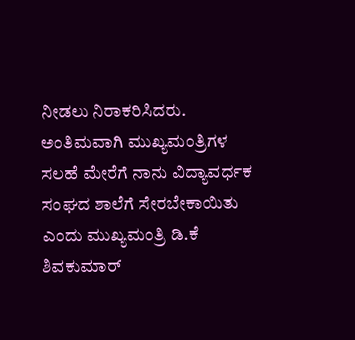ನೀಡಲು ನಿರಾಕರಿಸಿದರು. ಅಂತಿಮವಾಗಿ ಮುಖ್ಯಮಂತ್ರಿಗಳ ಸಲಹೆ ಮೇರೆಗೆ ನಾನು ವಿದ್ಯಾವರ್ಧಕ ಸಂಘದ ಶಾಲೆಗೆ ಸೇರಬೇಕಾಯಿತು ಎಂದು ಮುಖ್ಯಮಂತ್ರಿ ಡಿ.ಕೆ ಶಿವಕುಮಾರ್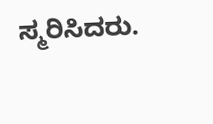ಸ್ಮರಿಸಿದರು.